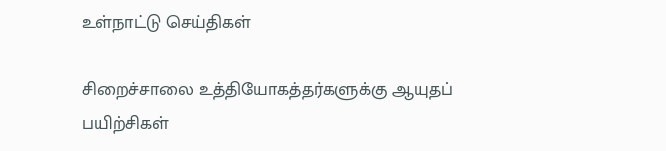உள்நாட்டு செய்திகள்

சிறைச்சாலை உத்தியோகத்தர்களுக்கு ஆயுதப் பயிற்சிகள்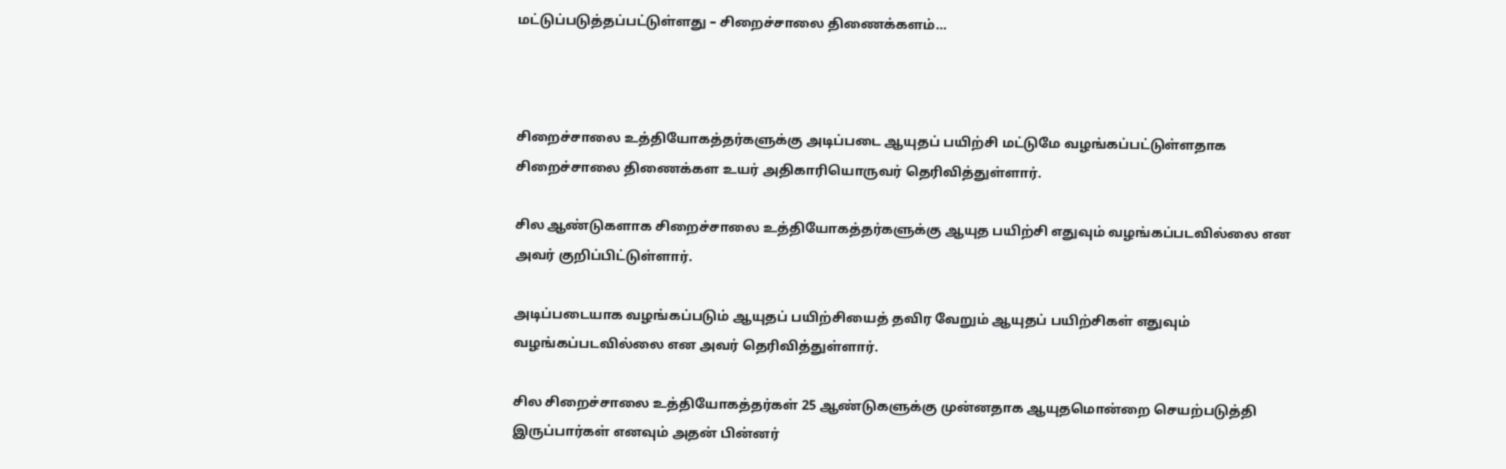மட்டுப்படுத்தப்பட்டுள்ளது – சிறைச்சாலை திணைக்களம்…



சிறைச்சாலை உத்தியோகத்தர்களுக்கு அடிப்படை ஆயுதப் பயிற்சி மட்டுமே வழங்கப்பட்டுள்ளதாக சிறைச்சாலை திணைக்கள உயர் அதிகாரியொருவர் தெரிவித்துள்ளார்.

சில ஆண்டுகளாக சிறைச்சாலை உத்தியோகத்தர்களுக்கு ஆயுத பயிற்சி எதுவும் வழங்கப்படவில்லை என அவர் குறிப்பிட்டுள்ளார்.

அடிப்படையாக வழங்கப்படும் ஆயுதப் பயிற்சியைத் தவிர வேறும் ஆயுதப் பயிற்சிகள் எதுவும் வழங்கப்படவில்லை என அவர் தெரிவித்துள்ளார்.

சில சிறைச்சாலை உத்தியோகத்தர்கள் 25 ஆண்டுகளுக்கு முன்னதாக ஆயுதமொன்றை செயற்படுத்தி இருப்பார்கள் எனவும் அதன் பின்னர்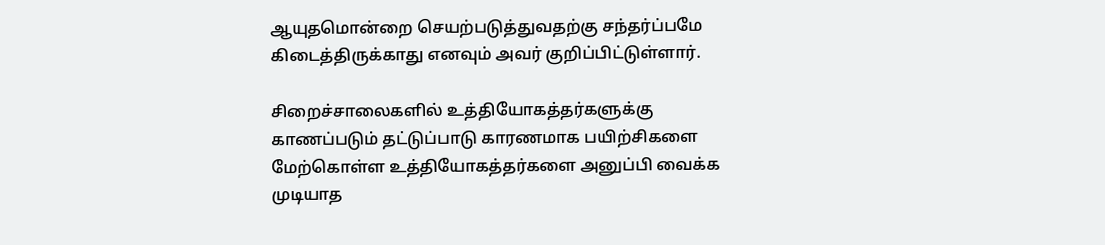ஆயுதமொன்றை செயற்படுத்துவதற்கு சந்தர்ப்பமே கிடைத்திருக்காது எனவும் அவர் குறிப்பிட்டுள்ளார்.

சிறைச்சாலைகளில் உத்தியோகத்தர்களுக்கு காணப்படும் தட்டுப்பாடு காரணமாக பயிற்சிகளை மேற்கொள்ள உத்தியோகத்தர்களை அனுப்பி வைக்க முடியாத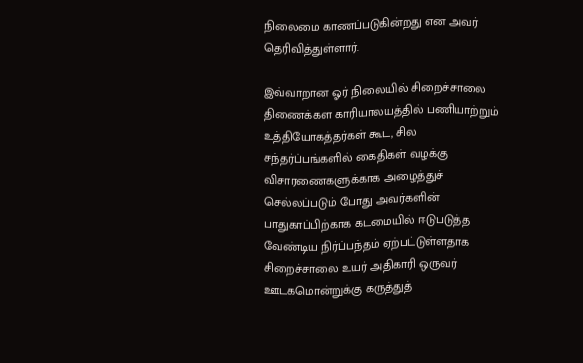நிலைமை காணப்படுகின்றது என அவர் தெரிவித்துள்ளார்.

இவ்வாறான ஓர் நிலையில் சிறைச்சாலை திணைக்கள காரியாலயத்தில் பணியாற்றும் உத்தியோகத்தர்கள் கூட, சில சந்தர்ப்பங்களில் கைதிகள் வழக்கு விசாரணைகளுக்காக அழைத்துச் செல்லப்படும் போது அவர்களின் பாதுகாப்பிற்காக கடமையில் ஈடுபடுத்த வேண்டிய நிர்ப்பந்தம் ஏற்பட்டுள்ளதாக சிறைச்சாலை உயர் அதிகாரி ஒருவர் ஊடகமொன்றுக்கு கருத்துத்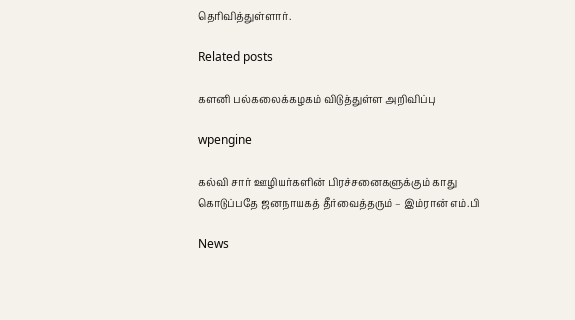தெரிவித்துள்ளார்.

Related posts

களனி பல்கலைக்கழகம் விடுத்துள்ள அறிவிப்பு

wpengine

கல்வி சார் ஊழியர்களின் பிரச்சனைகளுக்கும் காது கொடுப்பதே ஜனநாயகத் தீர்வைத்தரும் – இம்ரான் எம்.பி

News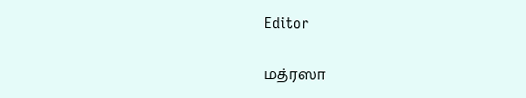Editor

மத்ரஸா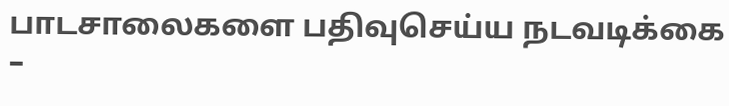பாடசாலைகளை பதிவுசெய்ய நடவடிக்கை –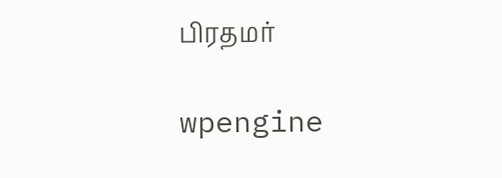பிரதமர்

wpengine